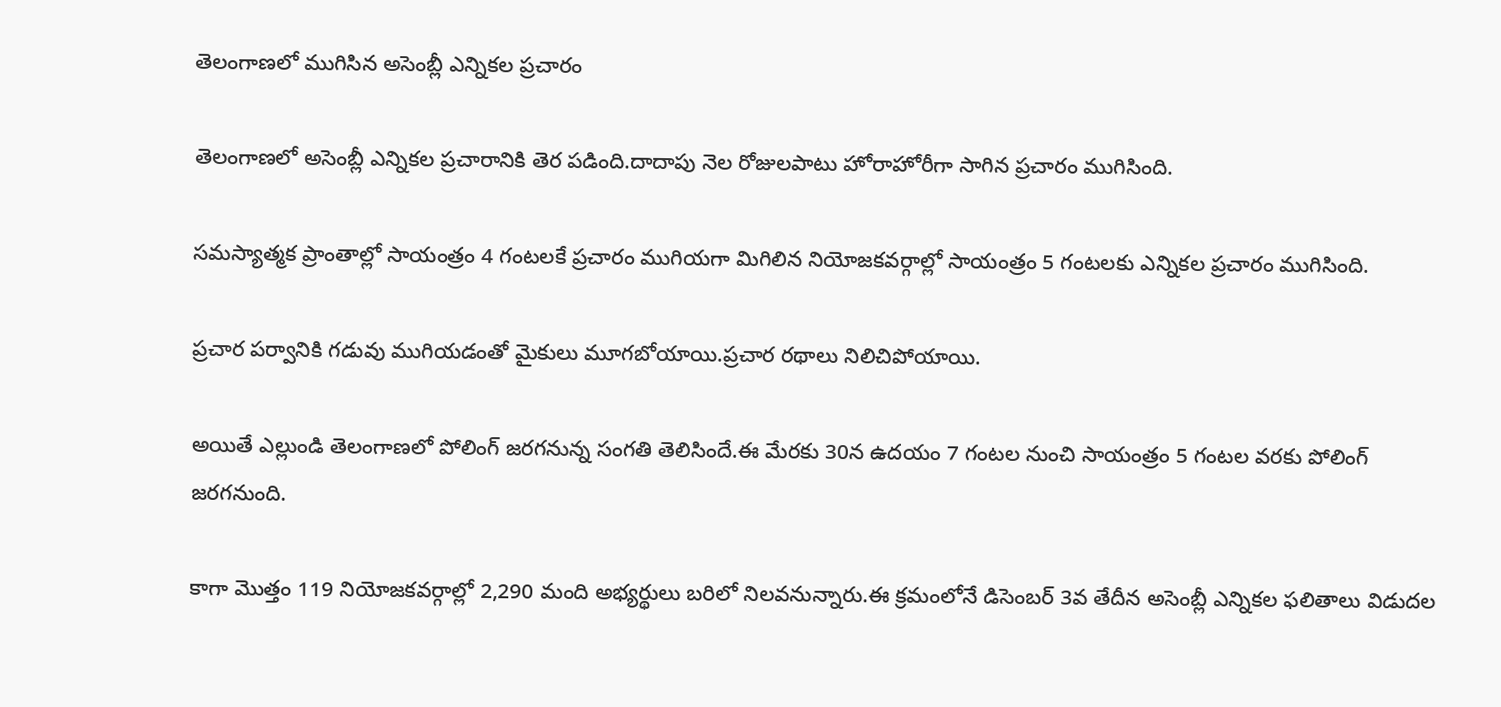తెలంగాణలో ముగిసిన అసెంబ్లీ ఎన్నికల ప్రచారం

తెలంగాణలో అసెంబ్లీ ఎన్నికల ప్రచారానికి తెర పడింది.దాదాపు నెల రోజులపాటు హోరాహోరీగా సాగిన ప్రచారం ముగిసింది.

సమస్యాత్మక ప్రాంతాల్లో సాయంత్రం 4 గంటలకే ప్రచారం ముగియగా మిగిలిన నియోజకవర్గాల్లో సాయంత్రం 5 గంటలకు ఎన్నికల ప్రచారం ముగిసింది.

ప్రచార పర్వానికి గడువు ముగియడంతో మైకులు మూగబోయాయి.ప్రచార రథాలు నిలిచిపోయాయి.

అయితే ఎల్లుండి తెలంగాణలో పోలింగ్ జరగనున్న సంగతి తెలిసిందే.ఈ మేరకు 30న ఉదయం 7 గంటల నుంచి సాయంత్రం 5 గంటల వరకు పోలింగ్ జరగనుంది.

కాగా మొత్తం 119 నియోజకవర్గాల్లో 2,290 మంది అభ్యర్థులు బరిలో నిలవనున్నారు.ఈ క్రమంలోనే డిసెంబర్ 3వ తేదీన అసెంబ్లీ ఎన్నికల ఫలితాలు విడుదల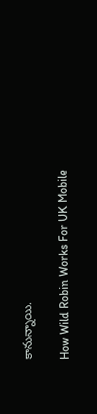కానున్నాయి.

How Wild Robin Works For UK Mobile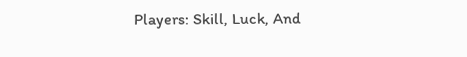Players: Skill, Luck, And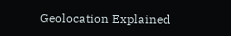Geolocation Explained